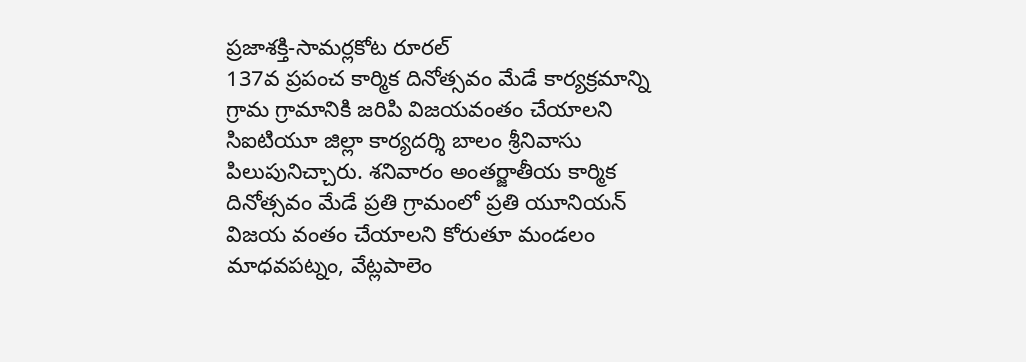ప్రజాశక్తి-సామర్లకోట రూరల్
137వ ప్రపంచ కార్మిక దినోత్సవం మేడే కార్యక్రమాన్ని గ్రామ గ్రామానికి జరిపి విజయవంతం చేయాలని సిఐటియూ జిల్లా కార్యదర్శి బాలం శ్రీనివాసు పిలుపునిచ్చారు. శనివారం అంతర్జాతీయ కార్మిక దినోత్సవం మేడే ప్రతి గ్రామంలో ప్రతి యూనియన్ విజయ వంతం చేయాలని కోరుతూ మండలం మాధవపట్నం, వేట్లపాలెం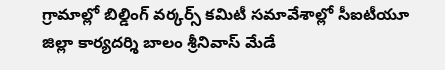గ్రామాల్లో బిల్డింగ్ వర్కర్స్ కమిటీ సమావేశాల్లో సీఐటీయూ జిల్లా కార్యదర్శి బాలం శ్రీనివాస్ మేడే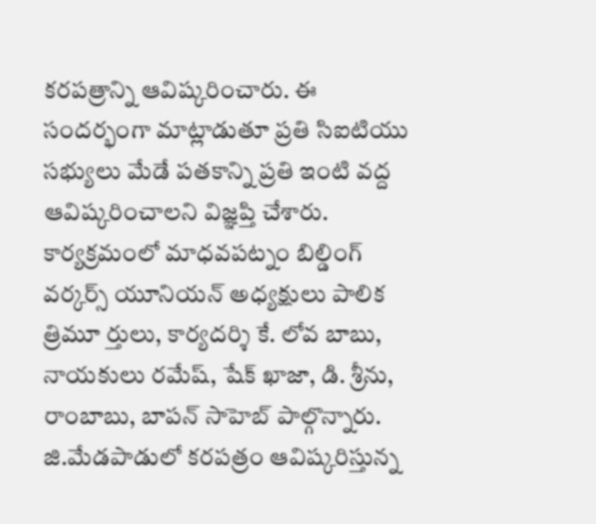కరపత్రాన్ని ఆవిష్కరించారు. ఈ సందర్భంగా మాట్లాడుతూ ప్రతి సిఐటియు సభ్యులు మేడే పతకాన్ని ప్రతి ఇంటి వద్ద ఆవిష్కరించాలని విజ్ఞప్తి చేశారు. కార్యక్రమంలో మాధవపట్నం బిల్డింగ్ వర్కర్స్ యూనియన్ అధ్యక్షులు పాలిక త్రిమూ ర్తులు, కార్యదర్శి కే. లోవ బాబు, నాయకులు రమేష్, షేక్ ఖాజా, డి. శ్రీను, రాంబాబు, బాపన్ సాహెబ్ పాల్గొన్నారు.
జి.మేడపాడులో కరపత్రం ఆవిష్కరిస్తున్న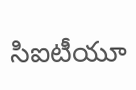సిఐటీయూ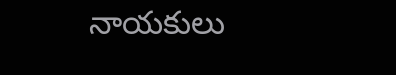నాయకులు